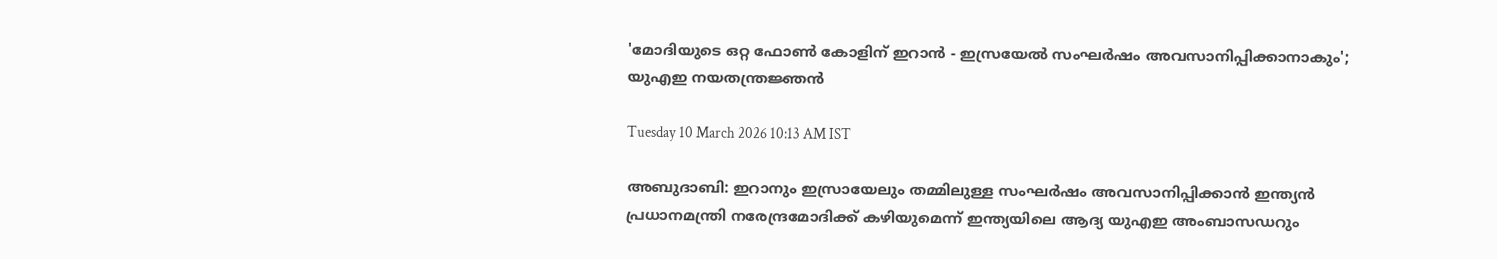'മോദിയുടെ ഒറ്റ ഫോൺ കോളിന് ഇറാൻ - ഇസ്രയേൽ സംഘർഷം അവസാനിപ്പിക്കാനാകും'; യുഎഇ നയതന്ത്രജ്ഞൻ

Tuesday 10 March 2026 10:13 AM IST

അബുദാബി: ഇറാനും ഇസ്രായേലും തമ്മിലുള്ള സംഘർഷം അവസാനിപ്പിക്കാൻ ഇന്ത്യൻ പ്രധാനമന്ത്രി നരേന്ദ്രമോദിക്ക് കഴിയുമെന്ന് ഇന്ത്യയിലെ ആദ്യ യുഎഇ അംബാസഡറും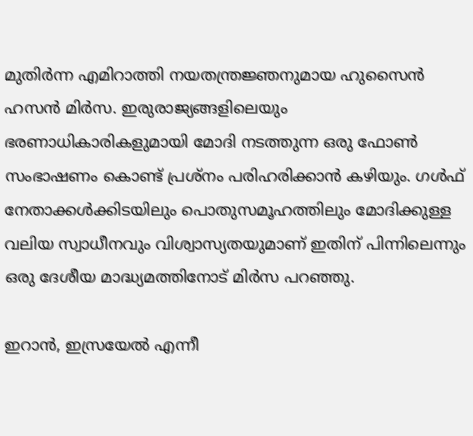മുതിർന്ന എമിറാത്തി നയതന്ത്രജ്ഞനുമായ ഹുസൈൻ ഹസൻ മിർസ. ഇരുരാജ്യങ്ങളിലെയും ഭരണാധികാരികളുമായി മോദി നടത്തുന്ന ഒരു ഫോൺ സംഭാഷണം കൊണ്ട് പ്രശ്‌നം പരിഹരിക്കാൻ കഴിയും. ഗൾഫ് നേതാക്കൾക്കിടയിലും പൊതുസമൂഹത്തിലും മോദിക്കുള്ള വലിയ സ്വാധീനവും വിശ്വാസ്യതയുമാണ് ഇതിന് പിന്നിലെന്നും ഒരു ദേശീയ മാദ്ധ്യമത്തിനോട് മിർസ പറഞ്ഞു.

ഇറാൻ, ഇസ്രയേൽ എന്നീ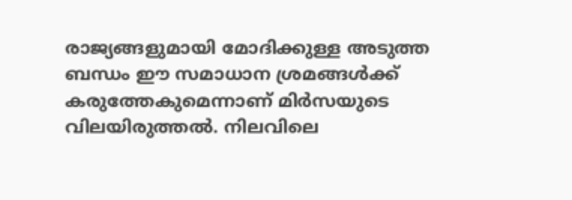രാജ്യങ്ങളുമായി മോദിക്കുള്ള അടുത്ത ബന്ധം ഈ സമാധാന ശ്രമങ്ങൾക്ക് കരുത്തേകുമെന്നാണ് മിർസയുടെ വിലയിരുത്തൽ. നിലവിലെ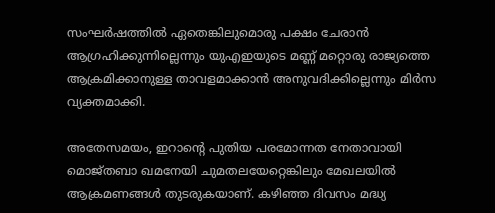സംഘർഷത്തിൽ ഏതെങ്കിലുമൊരു പക്ഷം ചേരാൻ ആഗ്രഹിക്കുന്നില്ലെന്നും യുഎഇയുടെ മണ്ണ് മറ്റൊരു രാജ്യത്തെ ആക്രമിക്കാനുള്ള താവളമാക്കാൻ അനുവദിക്കില്ലെന്നും മിർസ വ്യക്തമാക്കി.

അതേസമയം, ഇറാന്റെ പുതിയ പരമോന്നത നേതാവായി മൊജ്‌തബാ ഖമനേയി ചുമതലയേറ്റെങ്കിലും മേഖലയിൽ ആക്രമണങ്ങൾ തുടരുകയാണ്. കഴിഞ്ഞ ദിവസം മദ്ധ്യ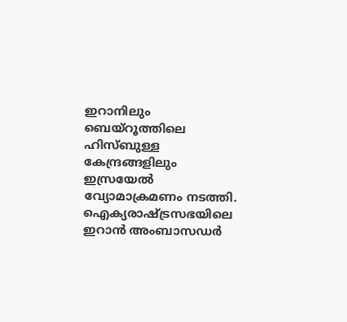ഇറാനിലും ബെയ്‌റൂത്തിലെ ഹിസ്‌ബുള്ള കേന്ദ്രങ്ങളിലും ഇസ്രയേൽ വ്യോമാക്രമണം നടത്തി. ഐക്യരാഷ്‌ട്രസഭയിലെ ഇറാൻ അംബാസഡർ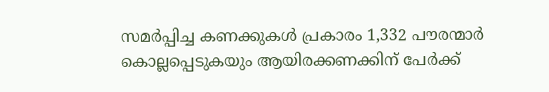സമർപ്പിച്ച കണക്കുകൾ പ്രകാരം 1,332 പൗരന്മാർ കൊല്ലപ്പെടുകയും ആയിരക്കണക്കിന് പേർക്ക്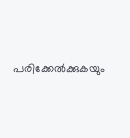പരിക്കേൽക്കുകയും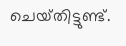ചെയ്‌തിട്ടുണ്ട്.